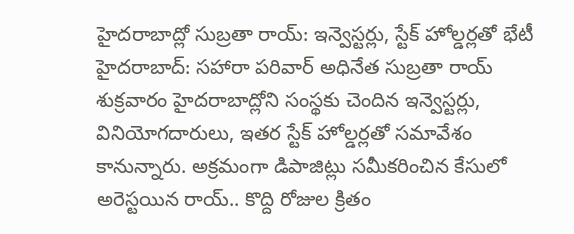హైదరాబాద్లో సుబ్రతా రాయ్: ఇన్వెస్టర్లు, స్టేక్ హోల్డర్లతో భేటీ
హైదరాబాద్: సహారా పరివార్ అధినేత సుబ్రతా రాయ్ శుక్రవారం హైదరాబాద్లోని సంస్థకు చెందిన ఇన్వెస్టర్లు, వినియోగదారులు, ఇతర స్టేక్ హోల్డర్లతో సమావేశం కానున్నారు. అక్రమంగా డిపాజిట్లు సమీకరించిన కేసులో అరెస్టయిన రాయ్.. కొద్ది రోజుల క్రితం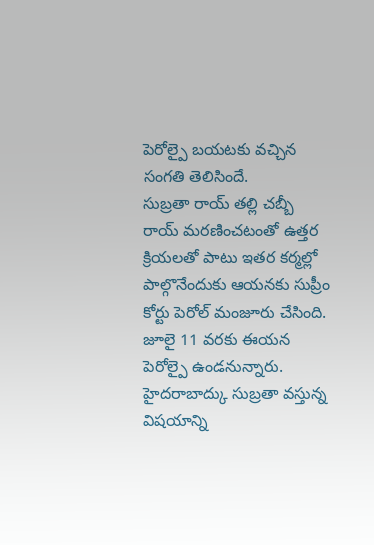పెరోల్పై బయటకు వచ్చిన సంగతి తెలిసిందే.
సుబ్రతా రాయ్ తల్లి చబ్బీ రాయ్ మరణించటంతో ఉత్తర క్రియలతో పాటు ఇతర కర్మల్లో పాల్గొనేందుకు ఆయనకు సుప్రీం కోర్టు పెరోల్ మంజూరు చేసింది. జూలై 11 వరకు ఈయన పెరోల్పై ఉండనున్నారు. హైదరాబాద్కు సుబ్రతా వస్తున్న విషయాన్ని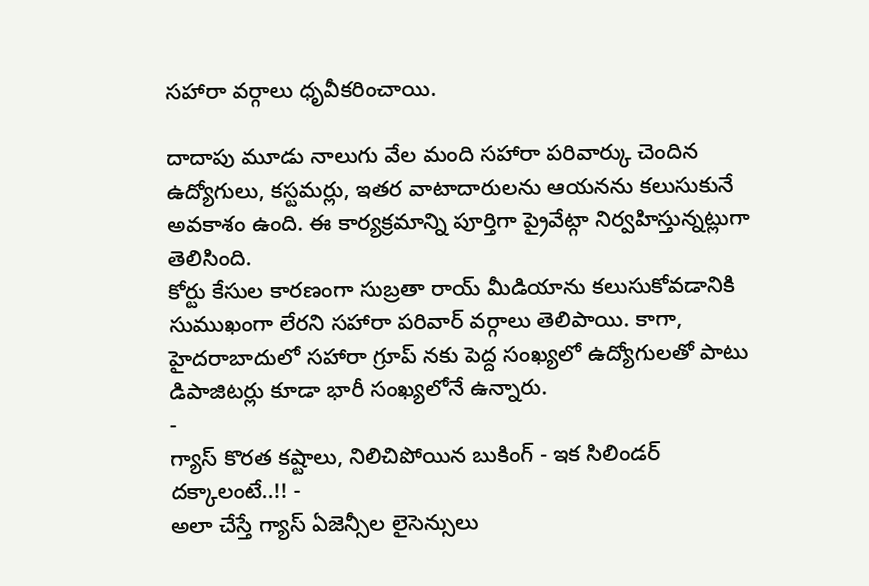సహారా వర్గాలు ధృవీకరించాయి.

దాదాపు మూడు నాలుగు వేల మంది సహారా పరివార్కు చెందిన ఉద్యోగులు, కస్టమర్లు, ఇతర వాటాదారులను ఆయనను కలుసుకునే అవకాశం ఉంది. ఈ కార్యక్రమాన్ని పూర్తిగా ప్రైవేట్గా నిర్వహిస్తున్నట్లుగా తెలిసింది.
కోర్టు కేసుల కారణంగా సుబ్రతా రాయ్ మీడియాను కలుసుకోవడానికి సుముఖంగా లేరని సహారా పరివార్ వర్గాలు తెలిపాయి. కాగా, హైదరాబాదులో సహారా గ్రూప్ నకు పెద్ద సంఖ్యలో ఉద్యోగులతో పాటు డిపాజిటర్లు కూడా భారీ సంఖ్యలోనే ఉన్నారు.
-
గ్యాస్ కొరత కష్టాలు, నిలిచిపోయిన బుకింగ్ - ఇక సిలిండర్ దక్కాలంటే..!! -
అలా చేస్తే గ్యాస్ ఏజెన్సీల లైసెన్సులు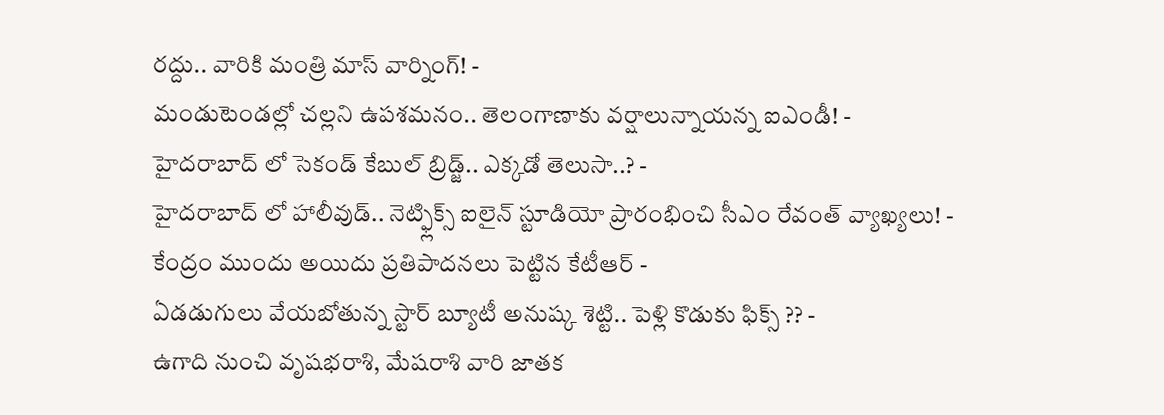రద్దు.. వారికి మంత్రి మాస్ వార్నింగ్! -
మండుటెండల్లో చల్లని ఉపశమనం.. తెలంగాణాకు వర్షాలున్నాయన్న ఐఎండీ! -
హైదరాబాద్ లో సెకండ్ కేబుల్ బ్రిడ్జ్.. ఎక్కడో తెలుసా..? -
హైదరాబాద్ లో హాలీవుడ్.. నెట్ఫ్లిక్స్ ఐలైన్ స్టూడియో ప్రారంభించి సీఎం రేవంత్ వ్యాఖ్యలు! -
కేంద్రం ముందు అయిదు ప్రతిపాదనలు పెట్టిన కేటీఆర్ -
ఏడడుగులు వేయబోతున్న స్టార్ బ్యూటీ అనుష్క శెట్టి.. పెళ్లి కొడుకు ఫిక్స్ ?? -
ఉగాది నుంచి వృషభరాశి, మేషరాశి వారి జాతక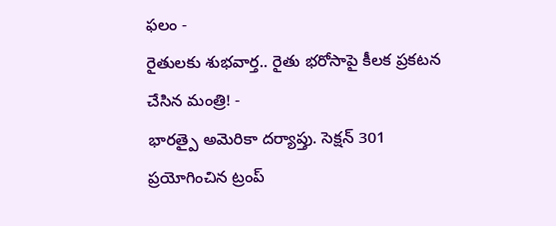ఫలం -
రైతులకు శుభవార్త.. రైతు భరోసాపై కీలక ప్రకటన చేసిన మంత్రి! -
భారత్పై అమెరికా దర్యాప్తు. సెక్షన్ 301 ప్రయోగించిన ట్రంప్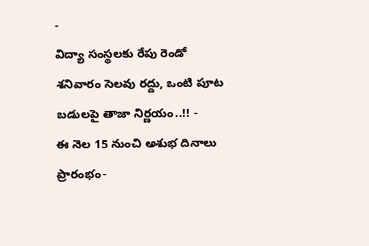-
విద్యా సంస్థలకు రేపు రెండో శనివారం సెలవు రద్దు, ఒంటి పూట బడులపై తాజా నిర్ణయం..!! -
ఈ నెల 15 నుంచి అశుభ దినాలు ప్రారంభం-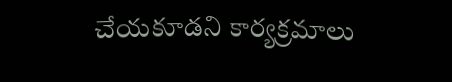చేయకూడని కార్యక్రమాలు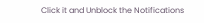Click it and Unblock the Notifications